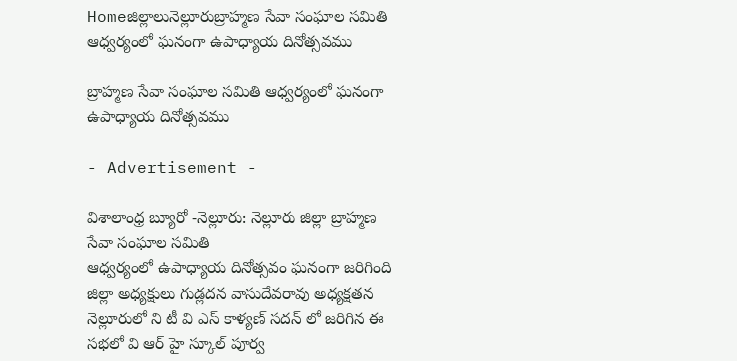Homeజిల్లాలునెల్లూరుబ్రాహ్మణ సేవా సంఘాల సమితి ఆధ్వర్యంలో ఘనంగా ఉపాధ్యాయ దినోత్సవము

బ్రాహ్మణ సేవా సంఘాల సమితి ఆధ్వర్యంలో ఘనంగా ఉపాధ్యాయ దినోత్సవము

- Advertisement -

విశాలాంధ్ర బ్యూరో -నెల్లూరు: నెల్లూరు జిల్లా బ్రాహ్మణ సేవా సంఘాల సమితి
ఆధ్వర్యంలో ఉపాధ్యాయ దినోత్సవం ఘనంగా జరిగింది జిల్లా అధ్యక్షులు గుడ్లదన వాసుదేవరావు అధ్యక్షతన నెల్లూరులో ని టీ వి ఎస్ కాళ్యణ్ సదన్ లో జరిగిన ఈ సభలో వి ఆర్ హై స్కూల్ పూర్వ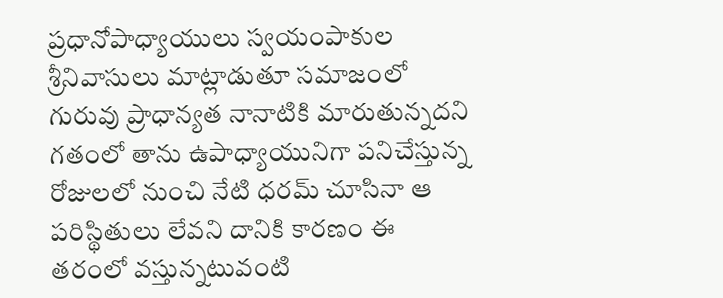ప్రధానోపాధ్యాయులు స్వయంపాకుల శ్రీనివాసులు మాట్లాడుతూ సమాజంలో గురువు ప్రాధాన్యత నానాటికి మారుతున్నదని గతంలో తాను ఉపాధ్యాయునిగా పనిచేస్తున్న రోజులలో నుంచి నేటి ధరమ్ చూసినా ఆ పరిస్థితులు లేవని దానికి కారణం ఈ తరంలో వస్తున్నటువంటి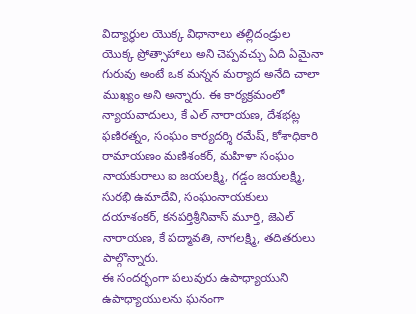విద్యార్థుల యొక్క విధానాలు తల్లిదండ్రుల యొక్క ప్రోత్సాహాలు అని చెప్పవచ్చు ఏది ఏమైనా గురువు అంటే ఒక మన్నన మర్యాద అనేది చాలా ముఖ్యం అని అన్నారు. ఈ కార్యక్రమంలో న్యాయవాదులు, కే ఎల్ నారాయణ, దేశభట్ల ఫణిరత్నం, సంఘం కార్యదర్శి రమేష్, కోశాధికారి రామాయణం మణిశంకర్, మహిళా సంఘం నాయకురాలు ఐ జయలక్ష్మి, గడ్డం జయలక్ష్మి, సురభి ఉమాదేవి, సంఘంనాయకులు దయాశంకర్, కనపర్తిశ్రీనివాస్ మూర్తి, జెఎల్ నారాయణ, కే పద్మావతి, నాగలక్ష్మి, తదితరులు పాల్గొన్నారు.
ఈ సందర్భంగా పలువురు ఉపాధ్యాయుని ఉపాధ్యాయులను ఘనంగా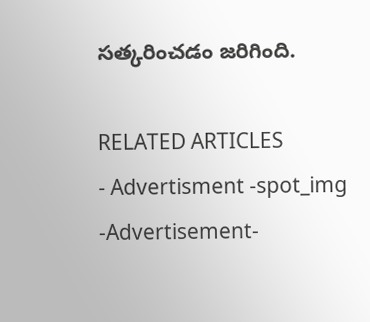సత్కరించడం జరిగింది.

RELATED ARTICLES
- Advertisment -spot_img
-Advertisement-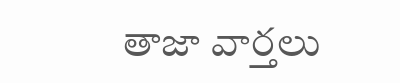తాజా వార్తలు